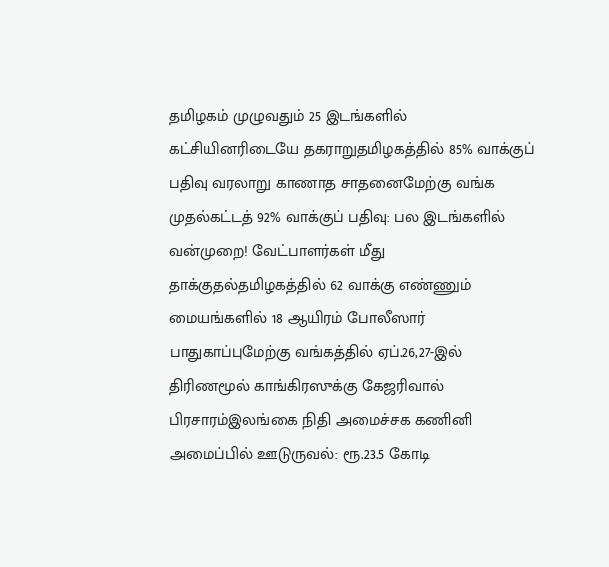தமிழகம் முழுவதும் 25 இடங்களில் கட்சியினரிடையே தகராறுதமிழகத்தில் 85% வாக்குப் பதிவு வரலாறு காணாத சாதனைமேற்கு வங்க முதல்கட்டத் 92% வாக்குப் பதிவு: பல இடங்களில் வன்முறை! வேட்பாளர்கள் மீது தாக்குதல்தமிழகத்தில் 62 வாக்கு எண்ணும் மையங்களில் 18 ஆயிரம் போலீஸார் பாதுகாப்புமேற்கு வங்கத்தில் ஏப்.26,27-இல் திரிணமூல் காங்கிரஸுக்கு கேஜரிவால் பிரசாரம்இலங்கை நிதி அமைச்சக கணினி அமைப்பில் ஊடுருவல்: ரூ.23.5 கோடி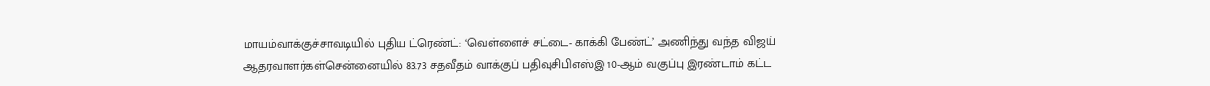மாயம்வாக்குச்சாவடியில் புதிய ட்ரெண்ட்: ‘வெள்ளைச் சட்டை- காக்கி பேண்ட்’ அணிந்து வந்த விஜய் ஆதரவாளர்கள்சென்னையில் 83.73 சதவீதம் வாக்குப் பதிவுசிபிஎஸ்இ 10-ஆம் வகுப்பு இரண்டாம் கட்ட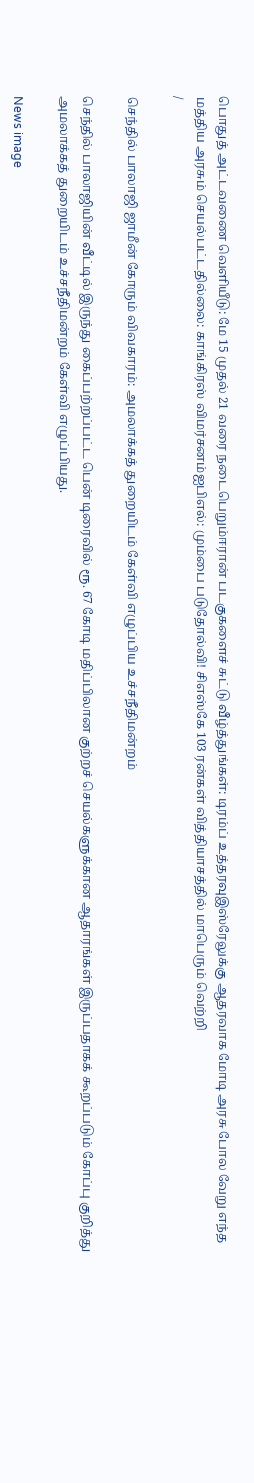பொதுத் அட்டவணை வெளியீடு: மே 15 முதல் 21 வரை நடைபெறும்ஈரான் படகுகளைச் சுட்டு வீழ்த்துங்கள்: டிரம்ப் உத்தரவுஇஸ்ரேலுக்கு ஆதரவாக மோடி அரசு போல வேறு எந்த மத்திய அரசும் செயல்பட்டதில்லை: காங்கிரஸ் விமர்சனம்ஐபிஎல்: மும்பை படுதோல்வி! சிஎஸ்கே 103 ரன்கள் வித்தியாசத்தில் மாபெரும் வெற்றி
/

செந்தில் பாலாஜி ஜாமீன் கோரும் விவகாரம்: அமலாக்கத் துறையிடம் கேள்வி எழுப்பிய உச்சநீதிமன்றம்

செந்தில் பாலாஜியின் வீட்டில் இருந்து கைப்பற்றப்பட்ட பென் டிரைவில் ரூ. 67 கோடி மதிப்பிலான குற்றச் செயல்களுக்கான ஆதாரங்கள் இருப்பதாகக் கூறப்படும் கோப்பு குறித்து அமலாக்கத் துறையிடம் உச்சநீதிமன்றம் கேள்வி எழுப்பியது.

News image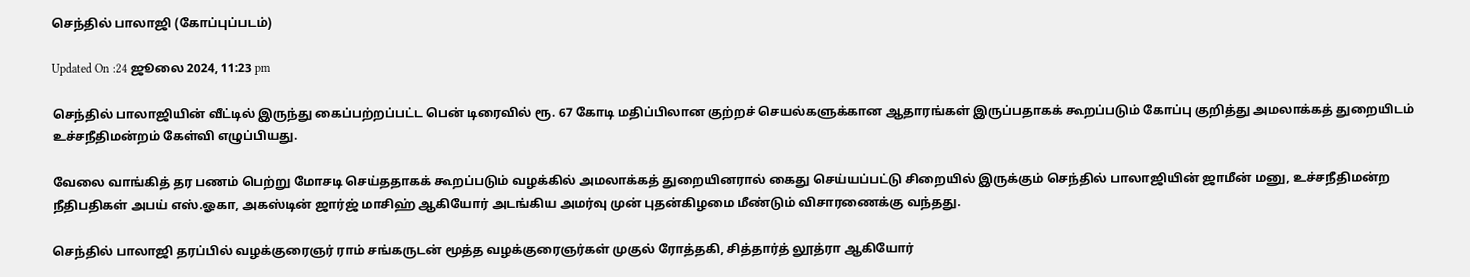செந்தில் பாலாஜி (கோப்புப்படம்)

Updated On :24 ஜூலை 2024, 11:23 pm

செந்தில் பாலாஜியின் வீட்டில் இருந்து கைப்பற்றப்பட்ட பென் டிரைவில் ரூ. 67 கோடி மதிப்பிலான குற்றச் செயல்களுக்கான ஆதாரங்கள் இருப்பதாகக் கூறப்படும் கோப்பு குறித்து அமலாக்கத் துறையிடம் உச்சநீதிமன்றம் கேள்வி எழுப்பியது.

வேலை வாங்கித் தர பணம் பெற்று மோசடி செய்ததாகக் கூறப்படும் வழக்கில் அமலாக்கத் துறையினரால் கைது செய்யப்பட்டு சிறையில் இருக்கும் செந்தில் பாலாஜியின் ஜாமீன் மனு, உச்சநீதிமன்ற நீதிபதிகள் அபய் எஸ்.ஓகா, அகஸ்டின் ஜார்ஜ் மாசிஹ் ஆகியோர் அடங்கிய அமர்வு முன் புதன்கிழமை மீண்டும் விசாரணைக்கு வந்தது.

செந்தில் பாலாஜி தரப்பில் வழக்குரைஞர் ராம் சங்கருடன் மூத்த வழக்குரைஞர்கள் முகுல் ரோத்தகி, சித்தார்த் லூத்ரா ஆகியோர்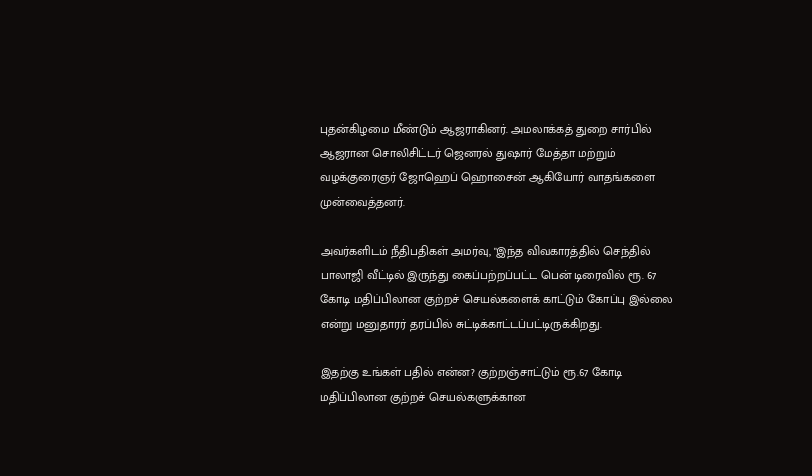புதன்கிழமை மீண்டும் ஆஜராகினர். அமலாக்கத் துறை சார்பில் ஆஜரான சொலிசிட்டர் ஜெனரல் துஷார் மேத்தா மற்றும் வழக்குரைஞர் ஜோஹெப் ஹொசைன் ஆகியோர் வாதங்களை முன்வைத்தனர்.

அவர்களிடம் நீதிபதிகள் அமர்வு, "இந்த விவகாரத்தில் செந்தில் பாலாஜி வீட்டில் இருந்து கைப்பற்றப்பட்ட பென் டிரைவில் ரூ. 67 கோடி மதிப்பிலான குற்றச் செயல்களைக் காட்டும் கோப்பு இல்லை என்று மனுதாரர் தரப்பில் சுட்டிக்காட்டப்பட்டிருக்கிறது.

இதற்கு உங்கள் பதில் என்ன? குற்றஞ்சாட்டும் ரூ.67 கோடி மதிப்பிலான குற்றச் செயல்களுக்கான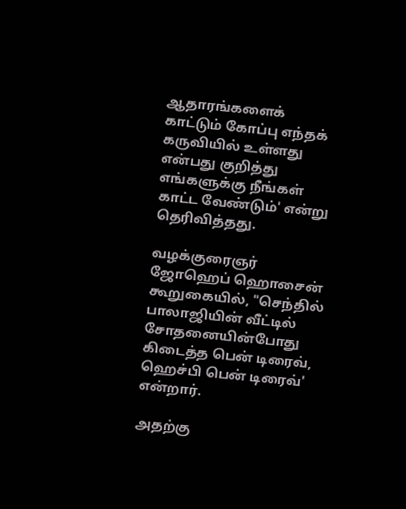ஆதாரங்களைக் காட்டும் கோப்பு எந்தக் கருவியில் உள்ளது என்பது குறித்து எங்களுக்கு நீங்கள் காட்ட வேண்டும்' என்று தெரிவித்தது.

வழக்குரைஞர் ஜோஹெப் ஹொசைன் கூறுகையில், "செந்தில் பாலாஜியின் வீட்டில் சோதனையின்போது கிடைத்த பென் டிரைவ், ஹெச்பி பென் டிரைவ்' என்றார்.

அதற்கு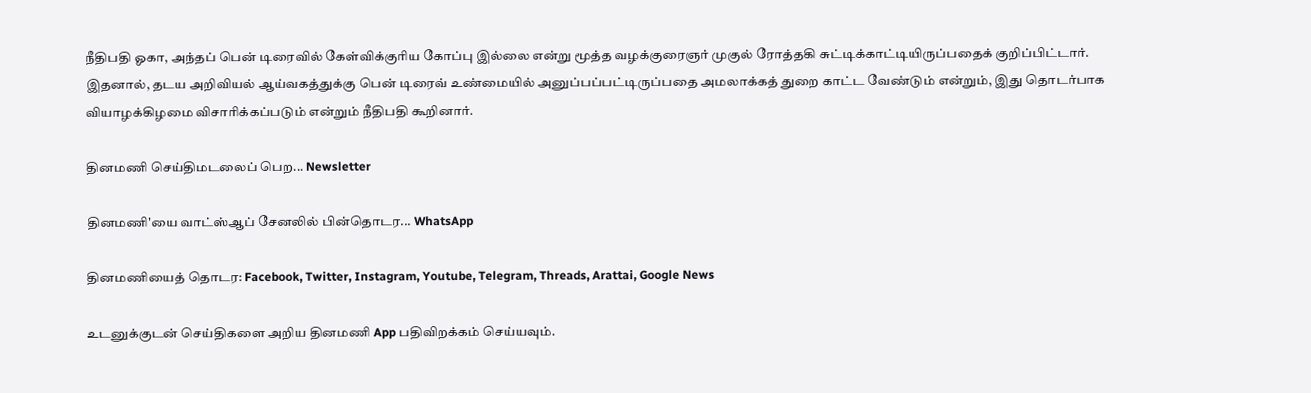நீதிபதி ஓகா, அந்தப் பென் டிரைவில் கேள்விக்குரிய கோப்பு இல்லை என்று மூத்த வழக்குரைஞர் முகுல் ரோத்தகி சுட்டிக்காட்டியிருப்பதைக் குறிப்பிட்டார். இதனால், தடய அறிவியல் ஆய்வகத்துக்கு பென் டிரைவ் உண்மையில் அனுப்பப்பட்டிருப்பதை அமலாக்கத் துறை காட்ட வேண்டும் என்றும், இது தொடர்பாக வியாழக்கிழமை விசாரிக்கப்படும் என்றும் நீதிபதி கூறினார்.

தினமணி செய்திமடலைப் பெற... Newsletter

தினமணி'யை வாட்ஸ்ஆப் சேனலில் பின்தொடர... WhatsApp

தினமணியைத் தொடர: Facebook, Twitter, Instagram, Youtube, Telegram, Threads, Arattai, Google News

உடனுக்குடன் செய்திகளை அறிய தினமணி App பதிவிறக்கம் செய்யவும்.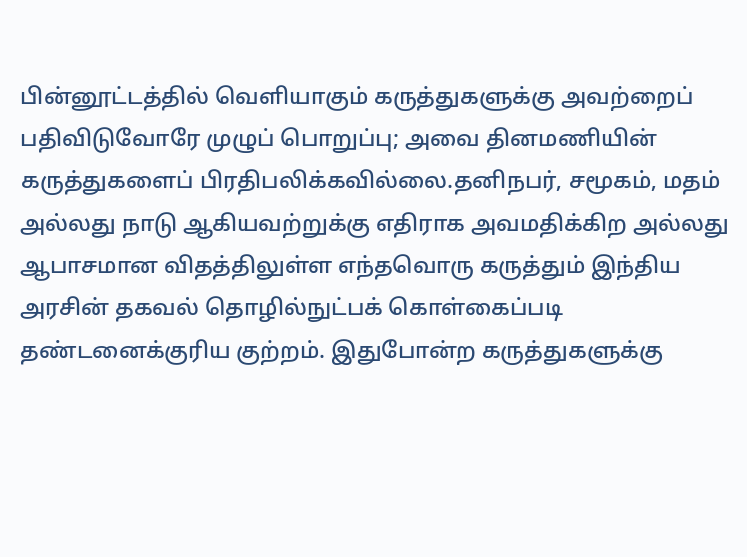பின்னூட்டத்தில் வெளியாகும் கருத்துகளுக்கு அவற்றைப் பதிவிடுவோரே முழுப் பொறுப்பு; அவை தினமணியின் கருத்துகளைப் பிரதிபலிக்கவில்லை.தனிநபர், சமூகம், மதம் அல்லது நாடு ஆகியவற்றுக்கு எதிராக அவமதிக்கிற அல்லது ஆபாசமான விதத்திலுள்ள எந்தவொரு கருத்தும் இந்திய அரசின் தகவல் தொழில்நுட்பக் கொள்கைப்படி தண்டனைக்குரிய குற்றம். இதுபோன்ற கருத்துகளுக்கு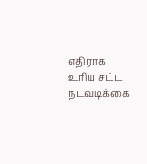எதிராக உரிய சட்ட நடவடிக்கை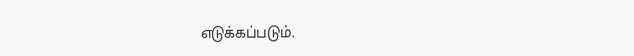எடுக்கப்படும்.